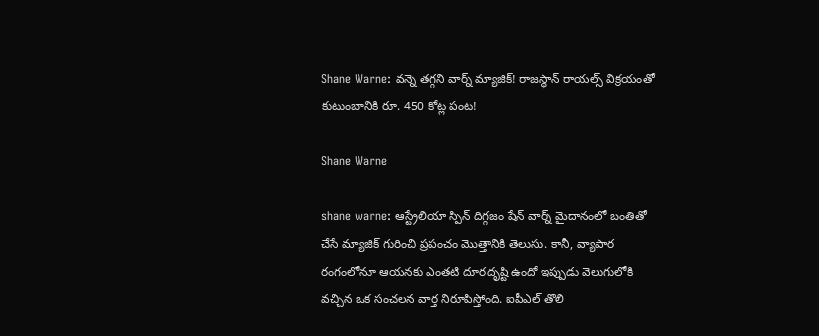Shane Warne: వన్నె తగ్గని వార్న్ మ్యాజిక్! రాజస్థాన్ రాయల్స్ విక్రయంతో కుటుంబానికి రూ. 450 కోట్ల పంట!

Shane Warne

shane warne: ఆస్ట్రేలియా స్పిన్ దిగ్గజం షేన్ వార్న్ మైదానంలో బంతితో చేసే మ్యాజిక్ గురించి ప్రపంచం మొత్తానికి తెలుసు. కానీ, వ్యాపార రంగంలోనూ ఆయనకు ఎంతటి దూరదృష్టి ఉందో ఇప్పుడు వెలుగులోకి వచ్చిన ఒక సంచలన వార్త నిరూపిస్తోంది. ఐపీఎల్ తొలి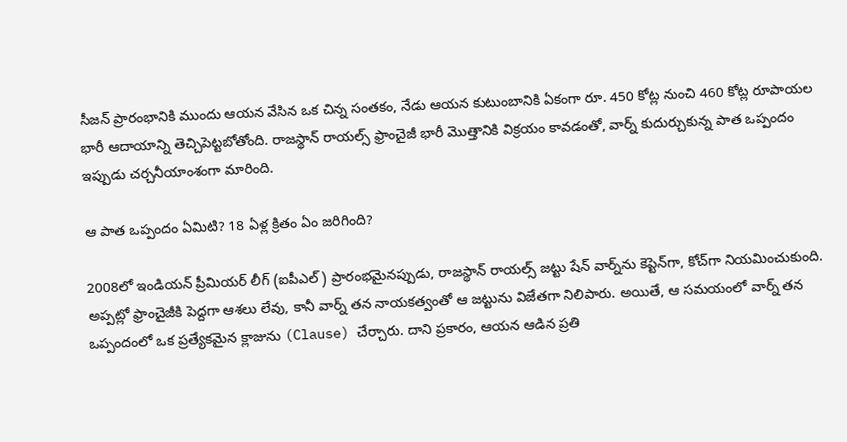సీజన్ ప్రారంభానికి ముందు ఆయన వేసిన ఒక చిన్న సంతకం, నేడు ఆయన కుటుంబానికి ఏకంగా రూ. 450 కోట్ల నుంచి 460 కోట్ల రూపాయల భారీ ఆదాయాన్ని తెచ్చిపెట్టబోతోంది. రాజస్థాన్ రాయల్స్ ఫ్రాంచైజీ భారీ మొత్తానికి విక్రయం కావడంతో, వార్న్ కుదుర్చుకున్న పాత ఒప్పందం ఇప్పుడు చర్చనీయాంశంగా మారింది.

ఆ పాత ఒప్పందం ఏమిటి? 18 ఏళ్ల క్రితం ఏం జరిగింది?

2008లో ఇండియన్ ప్రీమియర్ లీగ్ (ఐపీఎల్) ప్రారంభమైనప్పుడు, రాజస్థాన్ రాయల్స్ జట్టు షేన్ వార్న్‌ను కెప్టెన్‌గా, కోచ్‌గా నియమించుకుంది. అప్పట్లో ఫ్రాంచైజీకి పెద్దగా ఆశలు లేవు, కానీ వార్న్ తన నాయకత్వంతో ఆ జట్టును విజేతగా నిలిపారు. అయితే, ఆ సమయంలో వార్న్ తన ఒప్పందంలో ఒక ప్రత్యేకమైన క్లాజును (Clause) చేర్చారు. దాని ప్రకారం, ఆయన ఆడిన ప్రతి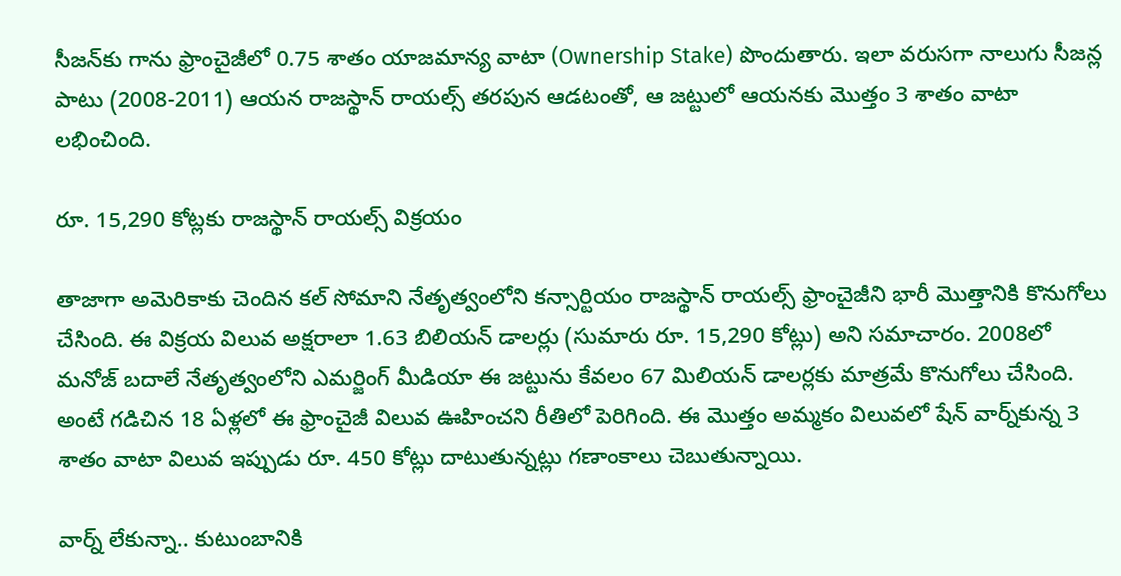సీజన్‌కు గాను ఫ్రాంచైజీలో 0.75 శాతం యాజమాన్య వాటా (Ownership Stake) పొందుతారు. ఇలా వరుసగా నాలుగు సీజన్ల పాటు (2008-2011) ఆయన రాజస్థాన్ రాయల్స్ తరపున ఆడటంతో, ఆ జట్టులో ఆయనకు మొత్తం 3 శాతం వాటా లభించింది.

రూ. 15,290 కోట్లకు రాజస్థాన్ రాయల్స్ విక్రయం

తాజాగా అమెరికాకు చెందిన కల్ సోమాని నేతృత్వంలోని కన్సార్టియం రాజస్థాన్ రాయల్స్ ఫ్రాంచైజీని భారీ మొత్తానికి కొనుగోలు చేసింది. ఈ విక్రయ విలువ అక్షరాలా 1.63 బిలియన్ డాలర్లు (సుమారు రూ. 15,290 కోట్లు) అని సమాచారం. 2008లో మనోజ్ బదాలే నేతృత్వంలోని ఎమర్జింగ్ మీడియా ఈ జట్టును కేవలం 67 మిలియన్ డాలర్లకు మాత్రమే కొనుగోలు చేసింది. అంటే గడిచిన 18 ఏళ్లలో ఈ ఫ్రాంచైజీ విలువ ఊహించని రీతిలో పెరిగింది. ఈ మొత్తం అమ్మకం విలువలో షేన్ వార్న్‌కున్న 3 శాతం వాటా విలువ ఇప్పుడు రూ. 450 కోట్లు దాటుతున్నట్లు గణాంకాలు చెబుతున్నాయి.

వార్న్ లేకున్నా.. కుటుంబానికి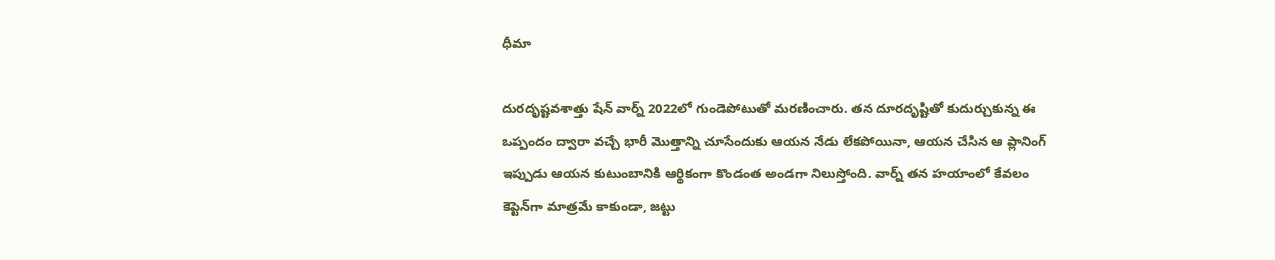ధీమా

దురదృష్టవశాత్తు షేన్ వార్న్ 2022లో గుండెపోటుతో మరణించారు. తన దూరదృష్టితో కుదుర్చుకున్న ఈ ఒప్పందం ద్వారా వచ్చే భారీ మొత్తాన్ని చూసేందుకు ఆయన నేడు లేకపోయినా, ఆయన చేసిన ఆ ప్లానింగ్ ఇప్పుడు ఆయన కుటుంబానికి ఆర్థికంగా కొండంత అండగా నిలుస్తోంది. వార్న్ తన హయాంలో కేవలం కెప్టెన్‌గా మాత్రమే కాకుండా, జట్టు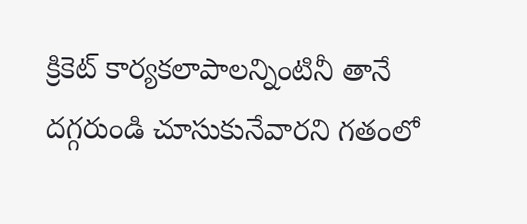క్రికెట్ కార్యకలాపాలన్నింటినీ తానే దగ్గరుండి చూసుకునేవారని గతంలో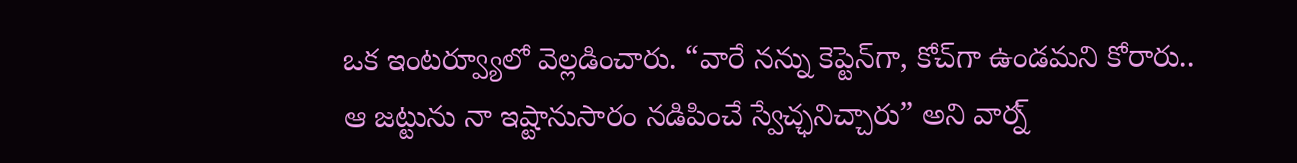ఒక ఇంటర్వ్యూలో వెల్లడించారు. “వారే నన్ను కెప్టెన్‌గా, కోచ్‌గా ఉండమని కోరారు.. ఆ జట్టును నా ఇష్టానుసారం నడిపించే స్వేచ్ఛనిచ్చారు” అని వార్న్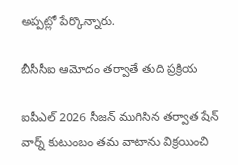అప్పట్లో పేర్కొన్నారు.

బీసీసీఐ ఆమోదం తర్వాతే తుది ప్రక్రియ

ఐపీఎల్ 2026 సీజన్ ముగిసిన తర్వాత షేన్ వార్న్ కుటుంబం తమ వాటాను విక్రయించి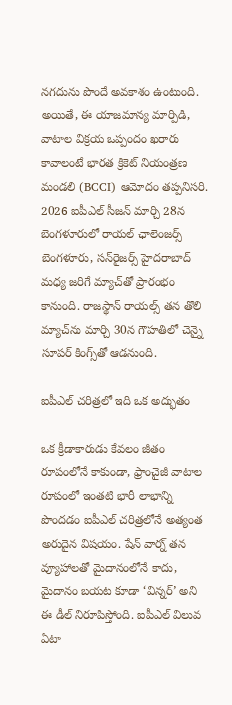నగదును పొందే అవకాశం ఉంటుంది. అయితే, ఈ యాజమాన్య మార్పిడి, వాటాల విక్రయ ఒప్పందం ఖరారు కావాలంటే భారత క్రికెట్ నియంత్రణ మండలి (BCCI) ఆమోదం తప్పనిసరి. 2026 ఐపీఎల్ సీజన్ మార్చి 28న బెంగళూరులో రాయల్ ఛాలెంజర్స్ బెంగళూరు, సన్‌రైజర్స్ హైదరాబాద్ మధ్య జరిగే మ్యాచ్‌తో ప్రారంభం కానుంది. రాజస్థాన్ రాయల్స్ తన తొలి మ్యాచ్‌ను మార్చి 30న గౌహతిలో చెన్నై సూపర్ కింగ్స్‌తో ఆడనుంది.

ఐపీఎల్ చరిత్రలో ఇది ఒక అద్భుతం

ఒక క్రీడాకారుడు కేవలం జీతం రూపంలోనే కాకుండా, ఫ్రాంచైజీ వాటాల రూపంలో ఇంతటి భారీ లాభాన్ని పొందడం ఐపీఎల్ చరిత్రలోనే అత్యంత అరుదైన విషయం. షేన్ వార్న్ తన వ్యూహాలతో మైదానంలోనే కాదు, మైదానం బయట కూడా ‘విన్నర్’ అని ఈ డీల్ నిరూపిస్తోంది. ఐపీఎల్ విలువ ఏటా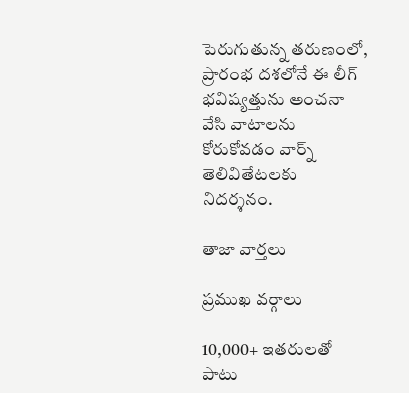పెరుగుతున్న తరుణంలో, ప్రారంభ దశలోనే ఈ లీగ్ భవిష్యత్తును అంచనా వేసి వాటాలను కోరుకోవడం వార్న్ తెలివితేటలకు నిదర్శనం.

తాజా వార్తలు

ప్రముఖ వర్గాలు

10,000+ ఇతరులతో పాటు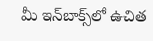మీ ఇన్‌బాక్స్‌లో ఉచిత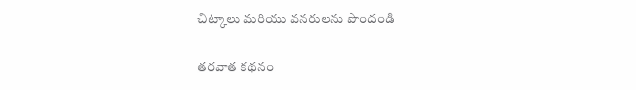చిట్కాలు మరియు వనరులను పొందండి

తరవాత కథనం